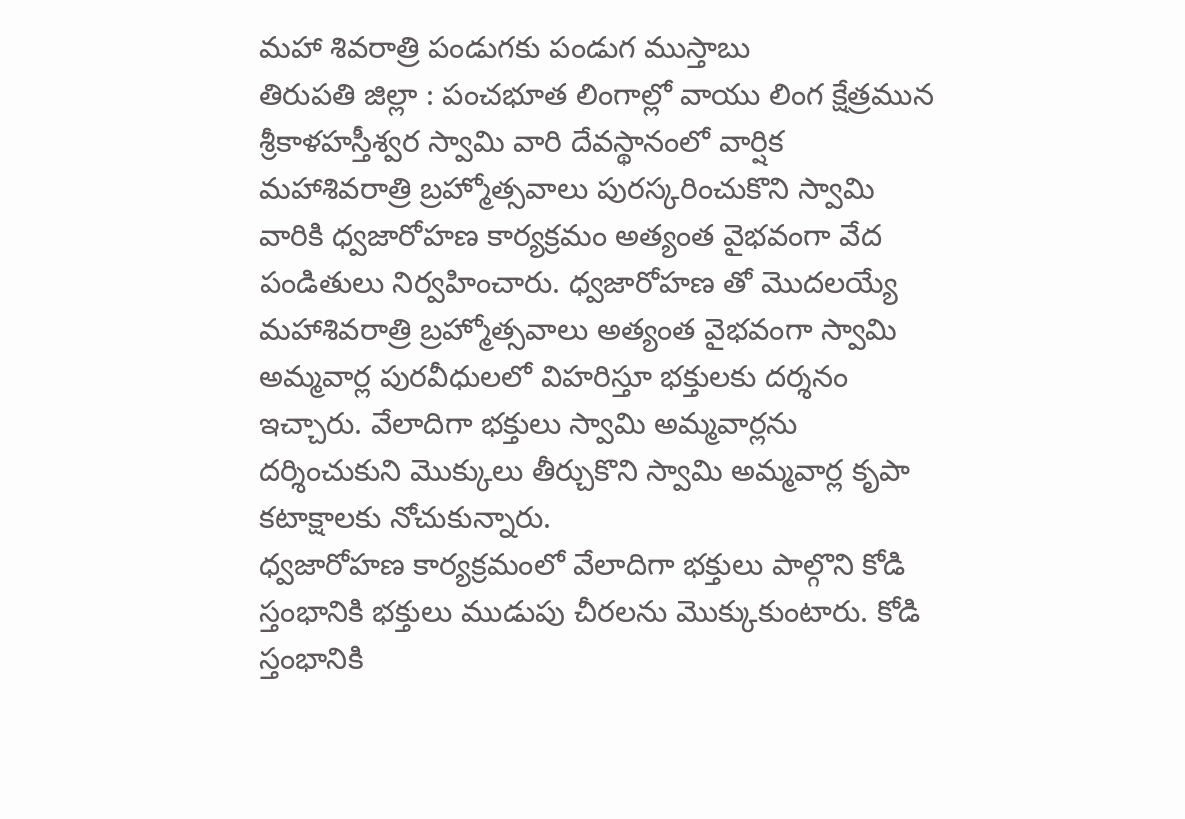మహా శివరాత్రి పండుగకు పండుగ ముస్తాబు
తిరుపతి జిల్లా : పంచభూత లింగాల్లో వాయు లింగ క్షేత్రమున శ్రీకాళహస్తీశ్వర స్వామి వారి దేవస్థానంలో వార్షిక మహాశివరాత్రి బ్రహ్మోత్సవాలు పురస్కరించుకొని స్వామి వారికి ధ్వజారోహణ కార్యక్రమం అత్యంత వైభవంగా వేద పండితులు నిర్వహించారు. ధ్వజారోహణ తో మొదలయ్యే మహాశివరాత్రి బ్రహ్మోత్సవాలు అత్యంత వైభవంగా స్వామి అమ్మవార్ల పురవీధులలో విహరిస్తూ భక్తులకు దర్శనం ఇచ్చారు. వేలాదిగా భక్తులు స్వామి అమ్మవార్లను దర్శించుకుని మొక్కులు తీర్చుకొని స్వామి అమ్మవార్ల కృపా కటాక్షాలకు నోచుకున్నారు.
ధ్వజారోహణ కార్యక్రమంలో వేలాదిగా భక్తులు పాల్గొని కోడి స్తంభానికి భక్తులు ముడుపు చీరలను మొక్కుకుంటారు. కోడి స్తంభానికి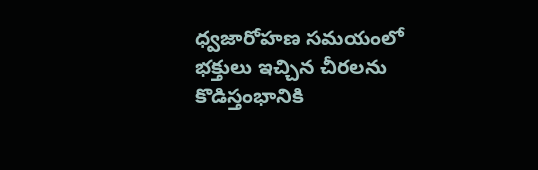ధ్వజారోహణ సమయంలో భక్తులు ఇచ్చిన చీరలను కొడిస్తంభానికి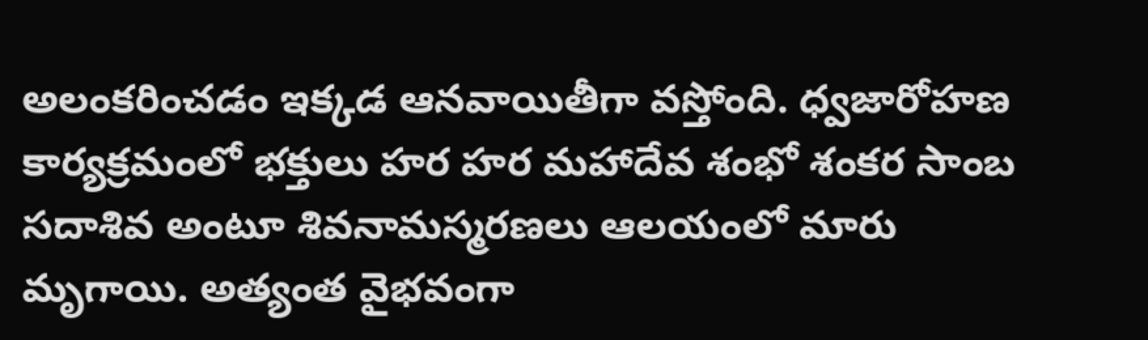అలంకరించడం ఇక్కడ ఆనవాయితీగా వస్తోంది. ధ్వజారోహణ కార్యక్రమంలో భక్తులు హర హర మహాదేవ శంభో శంకర సాంబ సదాశివ అంటూ శివనామస్మరణలు ఆలయంలో మారు మృగాయి. అత్యంత వైభవంగా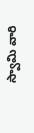స్వామి వారి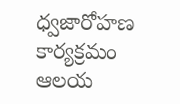ధ్వజారోహణ కార్యక్రమం ఆలయ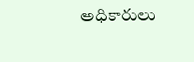అధికారులు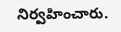నిర్వహించారు.